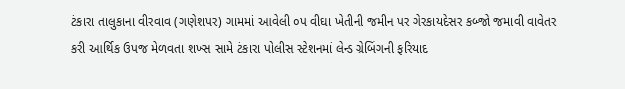ટંકારા તાલુકાના વીરવાવ (ગણેશપર) ગામમાં આવેલી ૦પ વીઘા ખેતીની જમીન પર ગેરકાયદેસર કબ્જો જમાવી વાવેતર કરી આર્થિક ઉપજ મેળવતા શખ્સ સામે ટંકારા પોલીસ સ્ટેશનમાં લેન્ડ ગ્રેબિંગની ફરિયાદ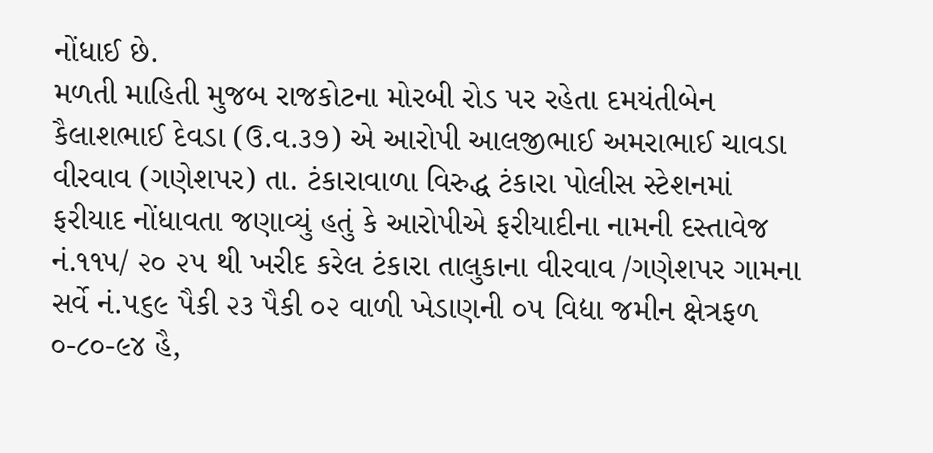નોંધાઈ છે.
મળતી માહિતી મુજબ રાજકોટના મોરબી રોડ પર રહેતા દમયંતીબેન કૈલાશભાઈ દેવડા (ઉ.વ.૩૭) એ આરોપી આલજીભાઈ અમરાભાઈ ચાવડા વીરવાવ (ગણેશપર) તા. ટંકારાવાળા વિરુદ્ધ ટંકારા પોલીસ સ્ટેશનમાં ફરીયાદ નોંધાવતા જણાવ્યું હતું કે આરોપીએ ફરીયાદીના નામની દસ્તાવેજ નં.૧૧૫/ ૨૦ ૨૫ થી ખરીદ કરેલ ટંકારા તાલુકાના વીરવાવ /ગણેશપર ગામના સર્વે નં.૫૬૯ પૈકી ૨૩ પૈકી ૦૨ વાળી ખેડાણની ૦૫ વિદ્યા જમીન ક્ષેત્રફળ ૦-૮૦-૯૪ હૈ,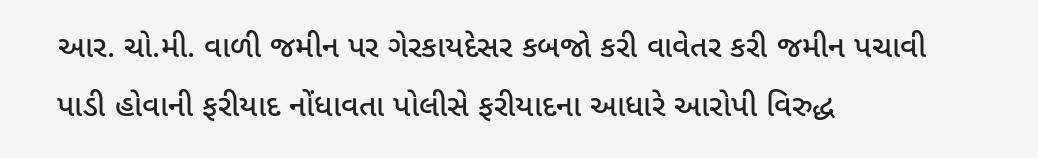આર. ચો.મી. વાળી જમીન પર ગેરકાયદેસર કબજો કરી વાવેતર કરી જમીન પચાવી પાડી હોવાની ફરીયાદ નોંધાવતા પોલીસે ફરીયાદના આધારે આરોપી વિરુદ્ધ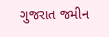ગુજરાત જમીન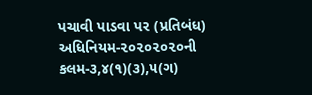પચાવી પાડવા પર (પ્રતિબંધ) અધિનિયમ-૨૦૨૦૨૦૨૦ની કલમ-૩,૪(૧)(૩),૫(ગ)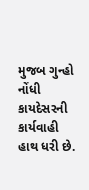મુજબ ગુન્હો નોંધી કાયદેસરની કાર્યવાહી હાથ ધરી છે.